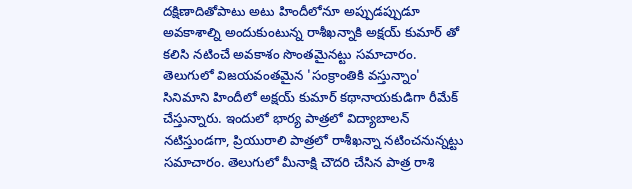దక్షిణాదితోపాటు అటు హిందీలోనూ అప్పుడప్పుడూ అవకాశాల్ని అందుకుంటున్న రాశీఖన్నాకి అక్షయ్ కుమార్ తో కలిసి నటించే అవకాశం సొంతమైనట్టు సమాచారం. తెలుగులో విజయవంతమైన 'సంక్రాంతికి వస్తున్నాం' సినిమాని హిందీలో అక్షయ్ కుమార్ కథానాయకుడిగా రీమేక్ చేస్తున్నారు. ఇందులో భార్య పాత్రలో విద్యాబాలన్ నటిస్తుండగా, ప్రియురాలి పాత్రలో రాశీఖన్నా నటించనున్నట్టు సమాచారం. తెలుగులో మీనాక్షి చౌదరి చేసిన పాత్ర రాశి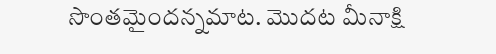సొంతమైందన్నమాట. మొదట మీనాక్షి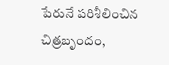పేరునే పరిశీలించిన చిత్రబృందం,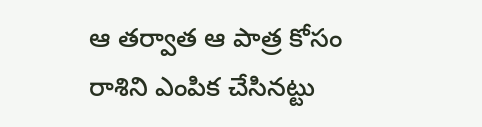ఆ తర్వాత ఆ పాత్ర కోసం రాశిని ఎంపిక చేసినట్టు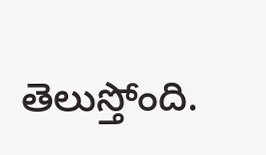తెలుస్తోంది.